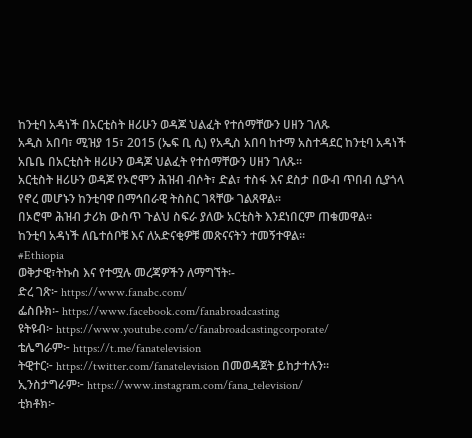ከንቲባ አዳነች በአርቲስት ዘሪሁን ወዳጆ ህልፈት የተሰማቸውን ሀዘን ገለጹ
አዲስ አበባ፣ ሚዝያ 15፣ 2015 (ኤፍ ቢ ሲ) የአዲስ አበባ ከተማ አስተዳደር ከንቲባ አዳነች አቤቤ በአርቲስት ዘሪሁን ወዳጆ ህልፈት የተሰማቸውን ሀዘን ገለጹ፡፡
አርቲስት ዘሪሁን ወዳጆ የኦሮሞን ሕዝብ ብሶት፣ ድል፣ ተስፋ እና ደስታ በውብ ጥበብ ሲያጎላ የኖረ መሆኑን ከንቲባዋ በማኅበራዊ ትስስር ገጻቸው ገልጸዋል፡፡
በኦሮሞ ሕዝብ ታሪክ ውስጥ ጉልህ ስፍራ ያለው አርቲስት እንደነበርም ጠቁመዋል፡፡
ከንቲባ አዳነች ለቤተሰቦቹ እና ለአድናቂዎቹ መጽናናትን ተመኝተዋል፡፡
#Ethiopia
ወቅታዊ፣ትኩስ እና የተሟሉ መረጃዎችን ለማግኘት፡-
ድረ ገጽ፦ https://www.fanabc.com/
ፌስቡክ፡- https://www.facebook.com/fanabroadcasting
ዩትዩብ፦ https://www.youtube.com/c/fanabroadcastingcorporate/
ቴሌግራም፦ https://t.me/fanatelevision
ትዊተር፦ https://twitter.com/fanatelevision በመወዳጀት ይከታተሉን፡፡
ኢንስታግራም፦ https://www.instagram.com/fana_television/
ቲክቶክ፦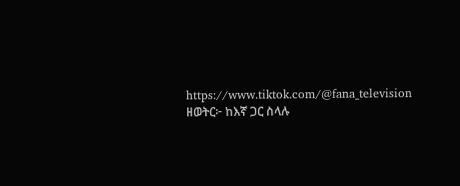https://www.tiktok.com/@fana_television
ዘወትር፦ ከእኛ ጋር ስላሉ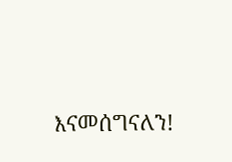እናመሰግናለን!